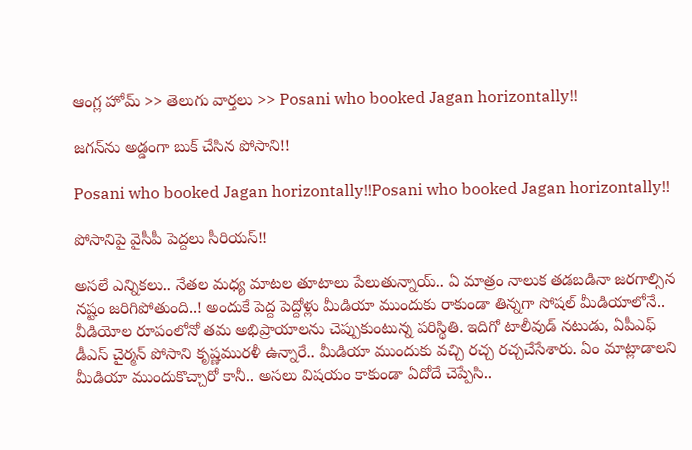ఆంగ్ల హోమ్ >> తెలుగు వార్తలు >> Posani who booked Jagan horizontally!!

జగన్‌ను అడ్డంగా బుక్ చేసిన పోసాని!!

Posani who booked Jagan horizontally!!Posani who booked Jagan horizontally!!

పోసానిపై వైసీపీ పెద్దలు సీరియస్!!

అసలే ఎన్నికలు.. నేతల మధ్య మాటల తూటాలు పేలుతున్నాయ్.. ఏ మాత్రం నాలుక తడబడినా జరగాల్సిన నష్టం జరిగిపోతుంది..! అందుకే పెద్ద పెద్దోళ్లు మీడియా ముందుకు రాకుండా తిన్నగా సోషల్ మీడియాలోనే.. వీడియోల రూపంలోనో తమ అభిప్రాయాలను చెప్పుకుంటున్న పరిస్థితి. ఇదిగో టాలీవుడ్ నటుడు, ఏపీఎఫ్ డీఎస్ చైర్మన్ పోసాని కృష్ణమురళీ ఉన్నారే.. మీడియా ముందుకు వచ్చి రచ్చ రచ్చచేసేశారు. ఏం మాట్లాడాలని మీడియా ముందుకొచ్చారో కానీ.. అసలు విషయం కాకుండా ఏదోదే చెప్పేసి..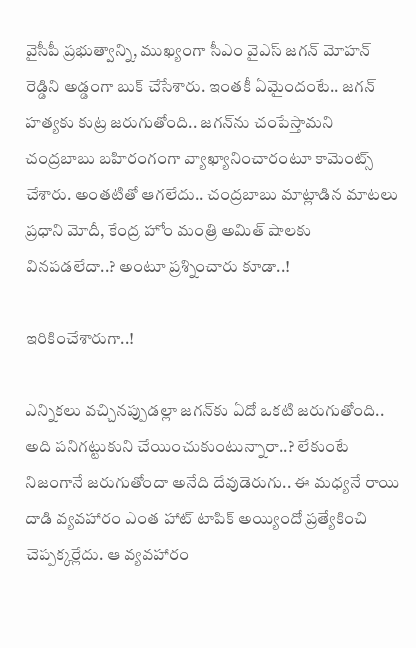వైసీపీ ప్రభుత్వాన్ని, ముఖ్యంగా సీఎం వైఎస్ జగన్ మోహన్ రెడ్డిని అడ్డంగా బుక్ చేసేశారు. ఇంతకీ ఏమైందంటే.. జగన్ హత్యకు కుట్ర జరుగుతోంది.. జగన్‌ను చంపేస్తామని చంద్రబాబు బహిరంగంగా వ్యాఖ్యానించారంటూ కామెంట్స్ చేశారు. అంతటితో ఆగలేదు.. చంద్రబాబు మాట్లాడిన మాటలు ప్రధాని మోదీ, కేంద్ర హోం మంత్రి అమిత్ షాలకు వినపడలేదా..? అంటూ ప్రశ్నించారు కూడా..!

ఇరికించేశారుగా..!

ఎన్నికలు వచ్చినప్పుడల్లా జగన్‌కు ఏదో ఒకటి జరుగుతోంది.. అది పనిగట్టుకుని చేయించుకుంటున్నారా..? లేకుంటే నిజంగానే జరుగుతోందా అనేది దేవుడెరుగు.. ఈ మధ్యనే రాయి దాడి వ్యవహారం ఎంత హాట్ టాపిక్ అయ్యిందో ప్రత్యేకించి చెప్పక్కర్లేదు. ఆ వ్యవహారం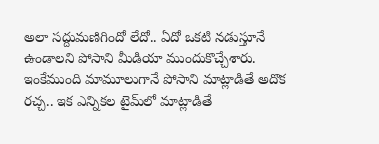అలా సద్దుమణిగిందో లేదో.. ఏదో ఒకటి నడుస్తూనే ఉండాలని పోసాని మీడియా ముందుకొచ్చేశారు. ఇంకేముంది మామూలుగానే పోసాని మాట్లాడితే అదొక రచ్చ.. ఇక ఎన్నికల టైమ్‌లో మాట్లాడితే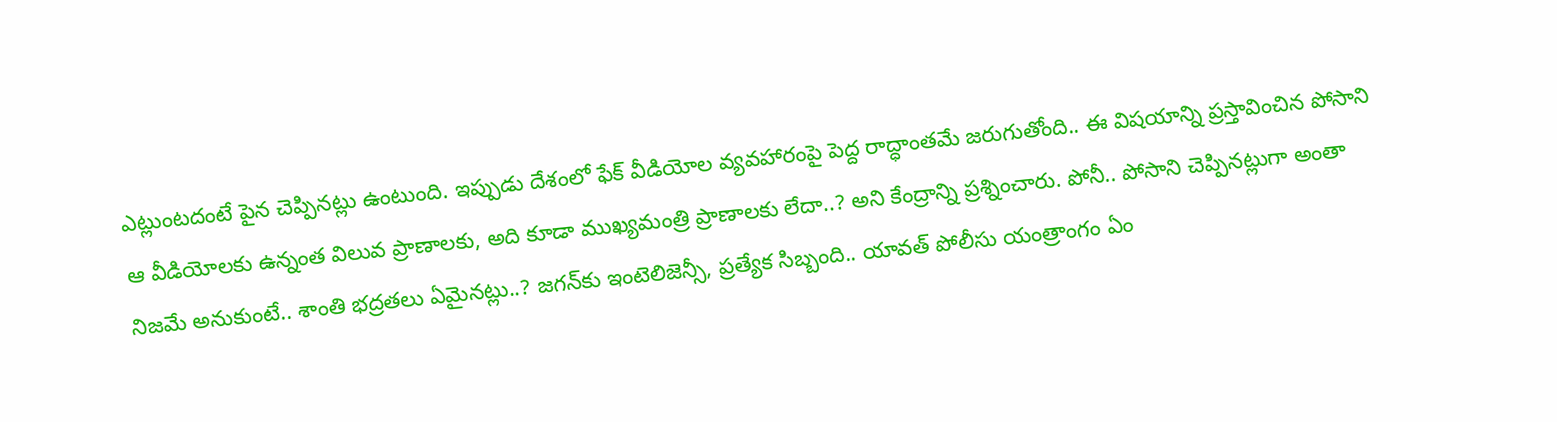ఎట్లుంటదంటే పైన చెప్పినట్లు ఉంటుంది. ఇప్పుడు దేశంలో ఫేక్ వీడియోల వ్యవహారంపై పెద్ద రాద్ధాంతమే జరుగుతోంది.. ఈ విషయాన్ని ప్రస్తావించిన పోసాని ఆ వీడియోలకు ఉన్నంత విలువ ప్రాణాలకు, అది కూడా ముఖ్యమంత్రి ప్రాణాలకు లేదా..? అని కేంద్రాన్ని ప్రశ్నించారు. పోనీ.. పోసాని చెప్పినట్లుగా అంతా నిజమే అనుకుంటే.. శాంతి భద్రతలు ఏమైనట్లు..? జగన్‌కు ఇంటెలిజెన్సీ, ప్రత్యేక సిబ్బంది.. యావత్ పోలీసు యంత్రాంగం ఏం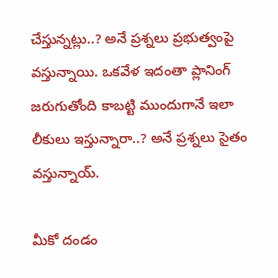చేస్తున్నట్లు..? అనే ప్రశ్నలు ప్రభుత్వంపై వస్తున్నాయి. ఒకవేళ ఇదంతా ప్లానింగ్ జరుగుతోంది కాబట్టి ముందుగానే ఇలా లీకులు ఇస్తున్నారా..? అనే ప్రశ్నలు సైతం వస్తున్నాయ్.

మీకో దండం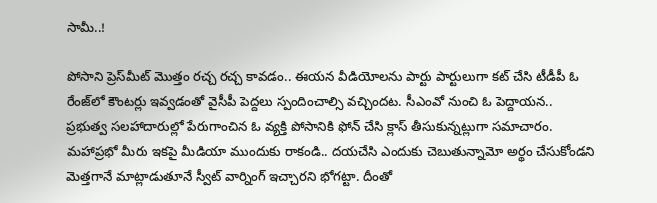సామీ..!

పోసాని ప్రెస్‌మీట్ మొత్తం రచ్చ రచ్చ కావడం.. ఈయన వీడియోలను పార్టు పార్టులుగా కట్ చేసి టీడీపీ ఓ రేంజ్‌లో కౌంటర్లు ఇవ్వడంతో వైసీపీ పెద్దలు స్పందించాల్సి వచ్చిందట. సీఎంవో నుంచి ఓ పెద్దాయన.. ప్రభుత్వ సలహాదారుల్లో పేరుగాంచిన ఓ వ్యక్తి పోసానికి ఫోన్ చేసి క్లాస్ తీసుకున్నట్లుగా సమాచారం. మహాప్రభో మీరు ఇకపై మీడియా ముందుకు రాకండి.. దయచేసి ఎందుకు చెబుతున్నామో అర్థం చేసుకోండని మెత్తగానే మాట్లాడుతూనే స్వీట్ వార్నింగ్ ఇచ్చారని భోగట్టా. దీంతో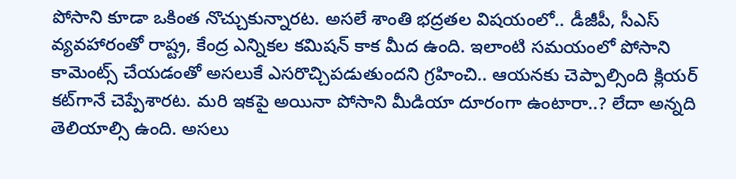పోసాని కూడా ఒకింత నొచ్చుకున్నారట. అసలే శాంతి భద్రతల విషయంలో.. డీజీపీ, సీఎస్ వ్యవహారంతో రాష్ట్ర, కేంద్ర ఎన్నికల కమిషన్ కాక మీద ఉంది. ఇలాంటి సమయంలో పోసాని కామెంట్స్ చేయడంతో అసలుకే ఎసరొచ్చిపడుతుందని గ్రహించి.. ఆయనకు చెప్పాల్సింది క్లియర్ కట్‌గానే చెప్పేశారట. మరి ఇకపై అయినా పోసాని మీడియా దూరంగా ఉంటారా..? లేదా అన్నది తెలియాల్సి ఉంది. అసలు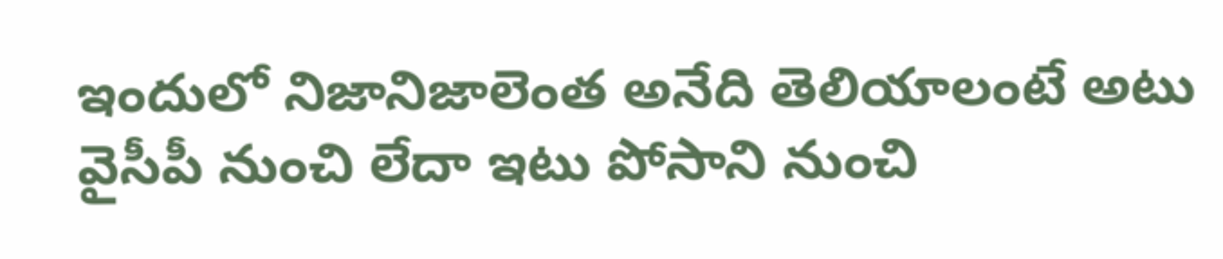ఇందులో నిజానిజాలెంత అనేది తెలియాలంటే అటు వైసీపీ నుంచి లేదా ఇటు పోసాని నుంచి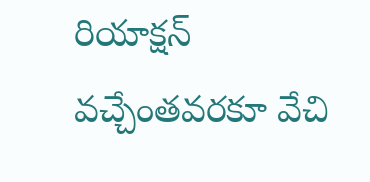రియాక్షన్ వచ్చేంతవరకూ వేచి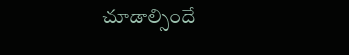చూడాల్సిందే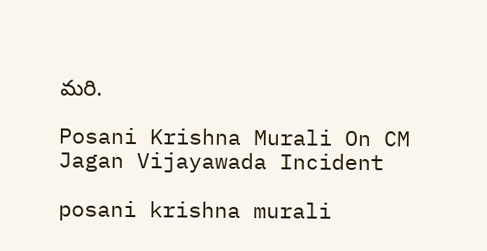మరి.

Posani Krishna Murali On CM Jagan Vijayawada Incident

posani krishna murali